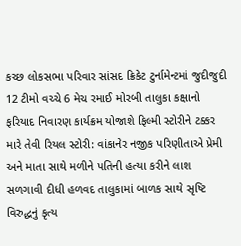કચ્છ લોકસભા પરિવાર સાંસદ ક્રિકેટ ટુર્નામેન્ટમાં જુદીજુદી 12 ટીમો વચ્ચે 6 મેચ રમાઈ મોરબી તાલુકા કક્ષાનો ફરિયાદ નિવારણ કાર્યક્રમ યોજાશે ફિલ્મી સ્ટોરીને ટક્કર મારે તેવી રિયલ સ્ટોરી: વાંકાનેર નજીક પરિણીતાએ પ્રેમી અને માતા સાથે મળીને પતિની હત્યા કરીને લાશ સળગાવી દીધી હળવદ તાલુકામાં બાળક સાથે સૃષ્ટિ વિરુદ્ધનું કૃત્ય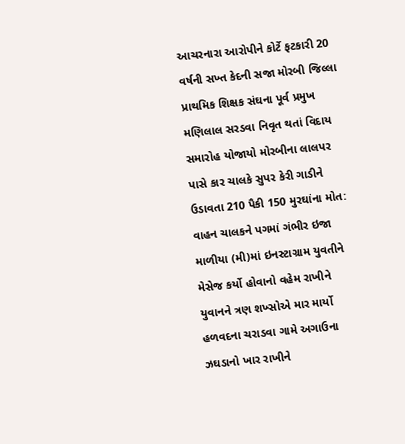આચરનારા આરોપીને કોર્ટે ફટકારી 20 વર્ષની સખ્ત કેદની સજા મોરબી જિલ્લા પ્રાથમિક શિક્ષક સંઘના પૂર્વ પ્રમુખ મણિલાલ સરડવા નિવૃત થતાં વિદાય સમારોહ યોજાયો મોરબીના લાલપર પાસે કાર ચાલકે સુપર કેરી ગાડીને ઉડાવતા 210 પૈકી 150 મુરઘાંના મોત: વાહન ચાલકને પગમાં ગંભીર ઇજા માળીયા (મી)માં ઇનસ્ટાગ્રામ યુવતીને મેસેજ કર્યો હોવાનો વહેમ રાખીને યુવાનને ત્રણ શખ્સોએ માર માર્યો હળવદના ચરાડવા ગામે અગાઉના ઝઘડાનો ખાર રાખીને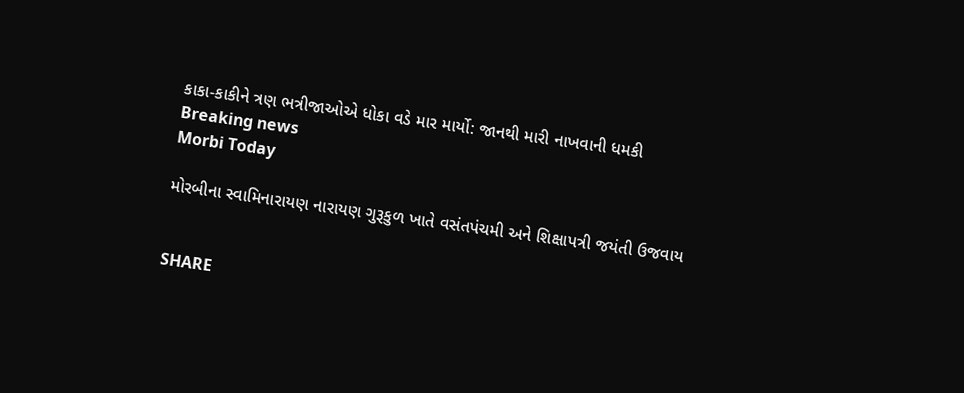કાકા-કાકીને ત્રણ ભત્રીજાઓએ ધોકા વડે માર માર્યો: જાનથી મારી નાખવાની ધમકી
Breaking news
Morbi Today

મોરબીના સ્વામિનારાયણ નારાયણ ગુરૂકુળ ખાતે વસંતપંચમી અને શિક્ષાપત્રી જયંતી ઉજવાય


SHARE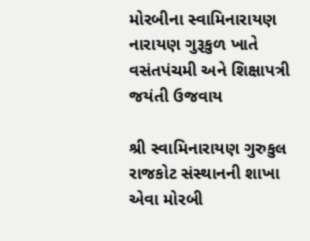મોરબીના સ્વામિનારાયણ નારાયણ ગુરૂકુળ ખાતે વસંતપંચમી અને શિક્ષાપત્રી જયંતી ઉજવાય

શ્રી સ્વામિનારાયણ ગુરુકુલ  રાજકોટ સંસ્થાનની શાખા એવા મોરબી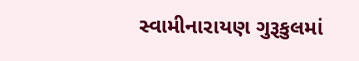સ્વામીનારાયણ ગુરૂકુલમાં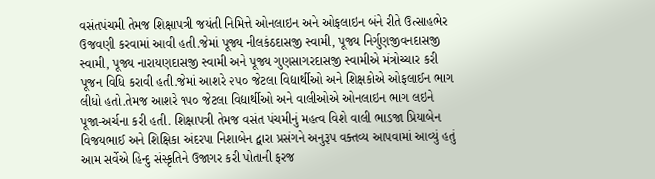વસંતપંચમી તેમજ શિક્ષાપત્રી જયંતી નિમિત્તે ઓનલાઇન અને ઓફલાઇન બંને રીતે ઉત્સાહભેર ઉજવણી કરવામાં આવી હતી.જેમાં પૂજ્ય નીલકંઠદાસજી સ્વામી, પૂજ્ય નિર્ગુણજીવનદાસજી સ્વામી, પૂજ્ય નારાયણદાસજી સ્વામી અને પૂજ્ય ગુણસાગરદાસજી સ્વામીએ મંત્રોચ્ચાર કરી પૂજન વિધિ કરાવી હતી.જેમાં આશરે ૨૫૦ જેટલા વિદ્યાર્થીઓ અને શિક્ષકોએ ઓફલાઈન ભાગ લીધો હતો.તેમજ આશરે ૧૫૦ જેટલા વિદ્યાર્થીઓ અને વાલીઓએ ઓનલાઇન ભાગ લઇને પૂજા-અર્ચના કરી હતી. શિક્ષાપત્રી તેમજ વસંત પંચમીનું મહત્વ વિશે વાલી ભાડજા પ્રિયાબેન વિજયભાઈ અને શિક્ષિકા અંદરપા નિશાબેન દ્વારા પ્રસંગને અનુરૂપ વક્તવ્ય આપવામાં આવ્યું હતું આમ સર્વેએ હિન્દુ સંસ્કૃતિને ઉજાગર કરી પોતાની ફરજ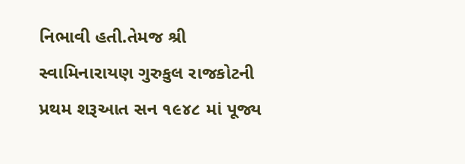નિભાવી હતી.તેમજ શ્રી સ્વામિનારાયણ ગુરુકુલ રાજકોટની પ્રથમ શરૂઆત સન ૧૯૪૮ માં પૂજ્ય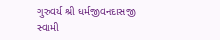ગુરુવર્ય શ્રી ધર્મજીવનદાસજી સ્વામી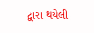દ્વારા થયેલી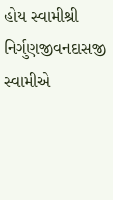હોય સ્વામીશ્રી નિર્ગુણજીવનદાસજી સ્વામીએ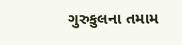ગુરુકુલના તમામ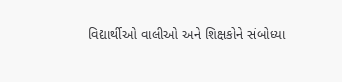વિદ્યાર્થીઓ વાલીઓ અને શિક્ષકોને સંબોધ્યા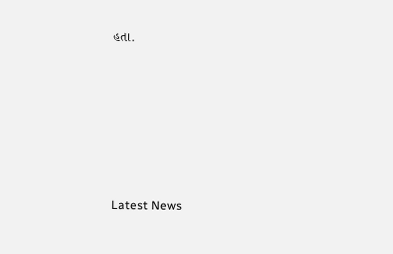હતા.






Latest News